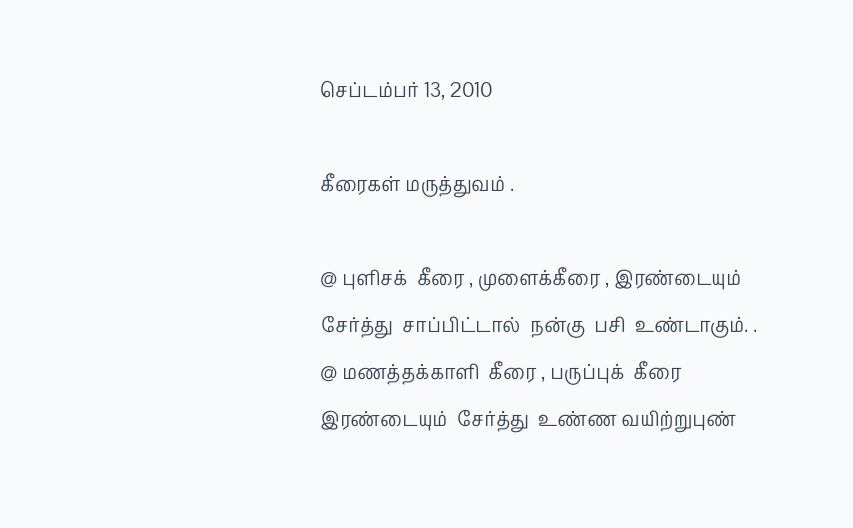செப்டம்பர் 13, 2010

கீரைகள் மருத்துவம் .

@ புளிசக்  கீரை , முளைக்கீரை , இரண்டையும்  சேர்த்து  சாப்பிட்டால்  நன்கு  பசி  உண்டாகும். .
@ மணத்தக்காளி  கீரை , பருப்புக்  கீரை  இரண்டையும்  சேர்த்து  உண்ண வயிற்றுபுண்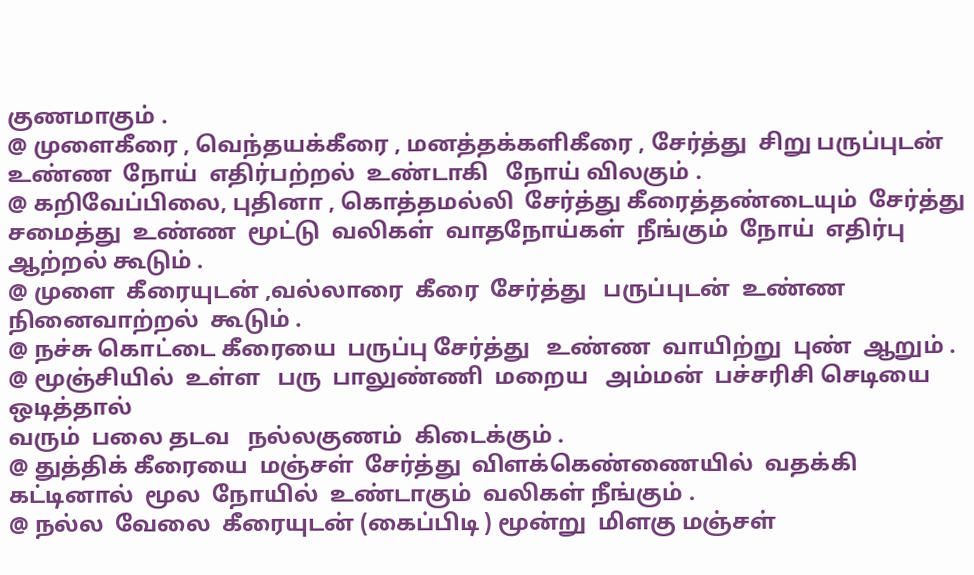குணமாகும் .
@ முளைகீரை , வெந்தயக்கீரை , மனத்தக்களிகீரை , சேர்த்து  சிறு பருப்புடன்  உண்ண  நோய்  எதிர்பற்றல்  உண்டாகி   நோய் விலகும் .
@ கறிவேப்பிலை, புதினா , கொத்தமல்லி  சேர்த்து கீரைத்தண்டையும்  சேர்த்து சமைத்து  உண்ண  மூட்டு  வலிகள்  வாதநோய்கள்  நீங்கும்  நோய்  எதிர்பு  ஆற்றல் கூடும் .
@ முளை  கீரையுடன் ,வல்லாரை  கீரை  சேர்த்து   பருப்புடன்  உண்ண  நினைவாற்றல்  கூடும் .
@ நச்சு கொட்டை கீரையை  பருப்பு சேர்த்து   உண்ண  வாயிற்று  புண்  ஆறும் .
@ மூஞ்சியில்  உள்ள   பரு  பாலுண்ணி  மறைய   அம்மன்  பச்சரிசி செடியை  ஒடித்தால்
வரும்  பலை தடவ   நல்லகுணம்  கிடைக்கும் .
@ துத்திக் கீரையை  மஞ்சள்  சேர்த்து  விளக்கெண்ணையில்  வதக்கி  கட்டினால்  மூல  நோயில்  உண்டாகும்  வலிகள் நீங்கும் .
@ நல்ல  வேலை  கீரையுடன் (கைப்பிடி ) மூன்று  மிளகு மஞ்சள்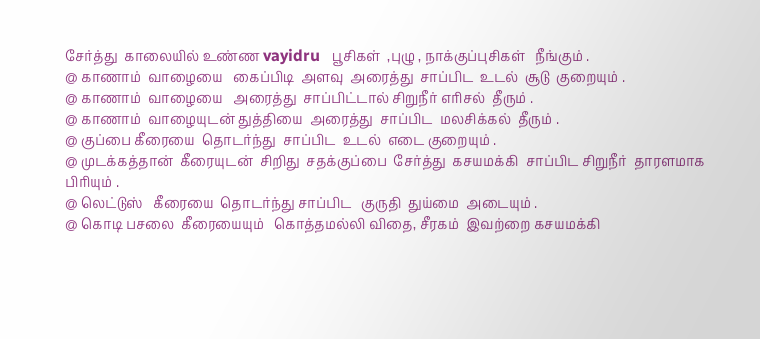சேர்த்து  காலையில் உண்ண vayidru   பூசிகள்  ,புழு , நாக்குப்புசிகள்   நீங்கும் .
@ காணாம்  வாழையை   கைப்பிடி  அளவு  அரைத்து  சாப்பிட  உடல்  சூடு  குறையும் .
@ காணாம்  வாழையை   அரைத்து  சாப்பிட்டால் சிறுநீர் எரிசல்  தீரும் .
@ காணாம்  வாழையுடன் துத்தியை  அரைத்து  சாப்பிட  மலசிக்கல்  தீரும் .
@ குப்பை கீரையை  தொடர்ந்து  சாப்பிட  உடல்  எடை குறையும் .
@ முடக்கத்தான்  கீரையுடன்  சிறிது  சதக்குப்பை  சேர்த்து  கசயமக்கி  சாப்பிட சிறுநீர்  தாரளமாக  பிரியும் .
@ லெட்டுஸ்   கீரையை  தொடர்ந்து சாப்பிட   குருதி  துய்மை  அடையும் .
@ கொடி பசலை  கீரையையும்   கொத்தமல்லி விதை, சீரகம்  இவற்றை கசயமக்கி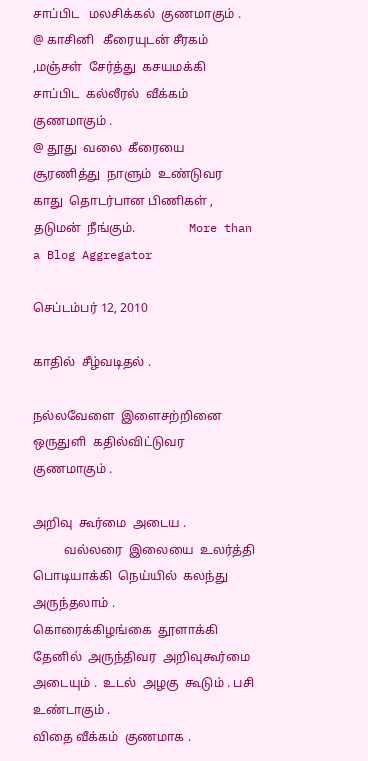சாப்பிட   மலசிக்கல்  குணமாகும் .
@ காசினி   கீரையுடன் சீரகம் ,மஞ்சள்  சேர்த்து  கசயமக்கி   சாப்பிட  கல்லீரல்  வீக்கம்  குணமாகும் .
@ தூது  வலை  கீரையை  சூரணித்து  நாளும்  உண்டுவர  காது  தொடர்பான பிணிகள் , தடுமன்  நீங்கும்.                 More than a Blog Aggregator

செப்டம்பர் 12, 2010

காதில்  சீழ்வடிதல் .

நல்லவேளை  இளைசற்றினை  ஒருதுளி  கதில்விட்டுவர   குணமாகும் .

அறிவு  கூர்மை  அடைய .
          வல்லரை  இலையை  உலர்த்தி  பொடியாக்கி  நெய்யில்  கலந்து  அருந்தலாம் .
கொரைக்கிழங்கை  தூளாக்கி  தேனில்  அருந்திவர  அறிவுகூர்மை  அடையும் .  உடல்  அழகு  கூடும் . பசி  உண்டாகும் .
விதை வீக்கம்  குணமாக .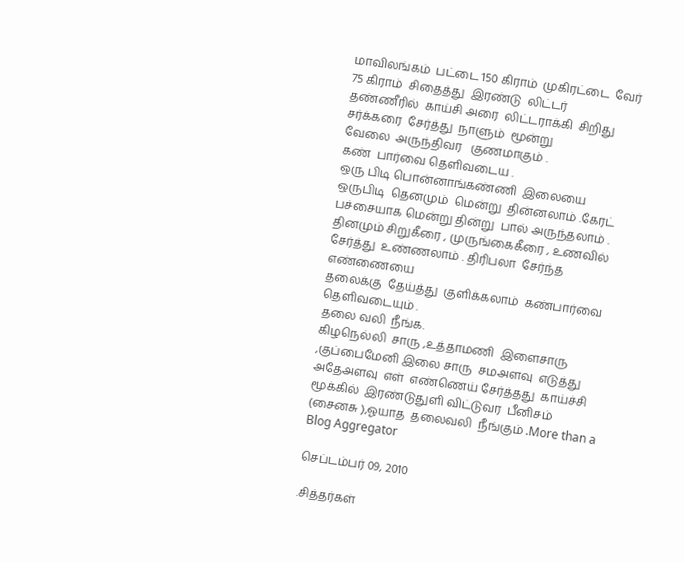மாவிலங்கம்  பட்டை 150 கிராம்  முகிரட்டை  வேர்  75 கிராம்  சிதைத்து  இரண்டு  லிட்டர்  தண்ணீரில்  காய்சி அரை  லிட்டராக்கி  சிறிது  சர்க்கரை  சேர்த்து  நாளும்  மூன்று
வேலை  அருந்திவர   குணமாகும் .
கண்  பார்வை தெளிவடைய .
ஒரு பிடி பொன்னாங்கண்ணி  இலையை  ஒருபிடி  தெனமும்  மென்று  தின்னலாம் .கேரட்  பச்சையாக மென்று தின்று  பால் அருந்தலாம் . தினமும் சிறுகீரை , முருங்கைகீரை , உணவில்  சேர்த்து  உண்ணலாம் . திரிபலா  சேர்ந்த  எண்ணையை
தலைக்கு  தேய்த்து  குளிக்கலாம்  கண்பார்வை  தெளிவடையும் .
தலை வலி  நீங்க.
கிழநெல்லி  சாரு ,உத்தாமணி  இளைசாரு ,குப்பைமேனி இலை சாரு  சமஅளவு  எடுத்து
அதேஅளவு  எள்  எண்ணெய் சேர்த்தது  காய்ச்சி  மூக்கில்  இரண்டுதுளி விட்டுவர  பீனிசம் (சைனசு ),ஓயாத  தலைவலி  நீங்கும் .More than a Blog Aggregator

செப்டம்பர் 09, 2010

.சித்தர்கள்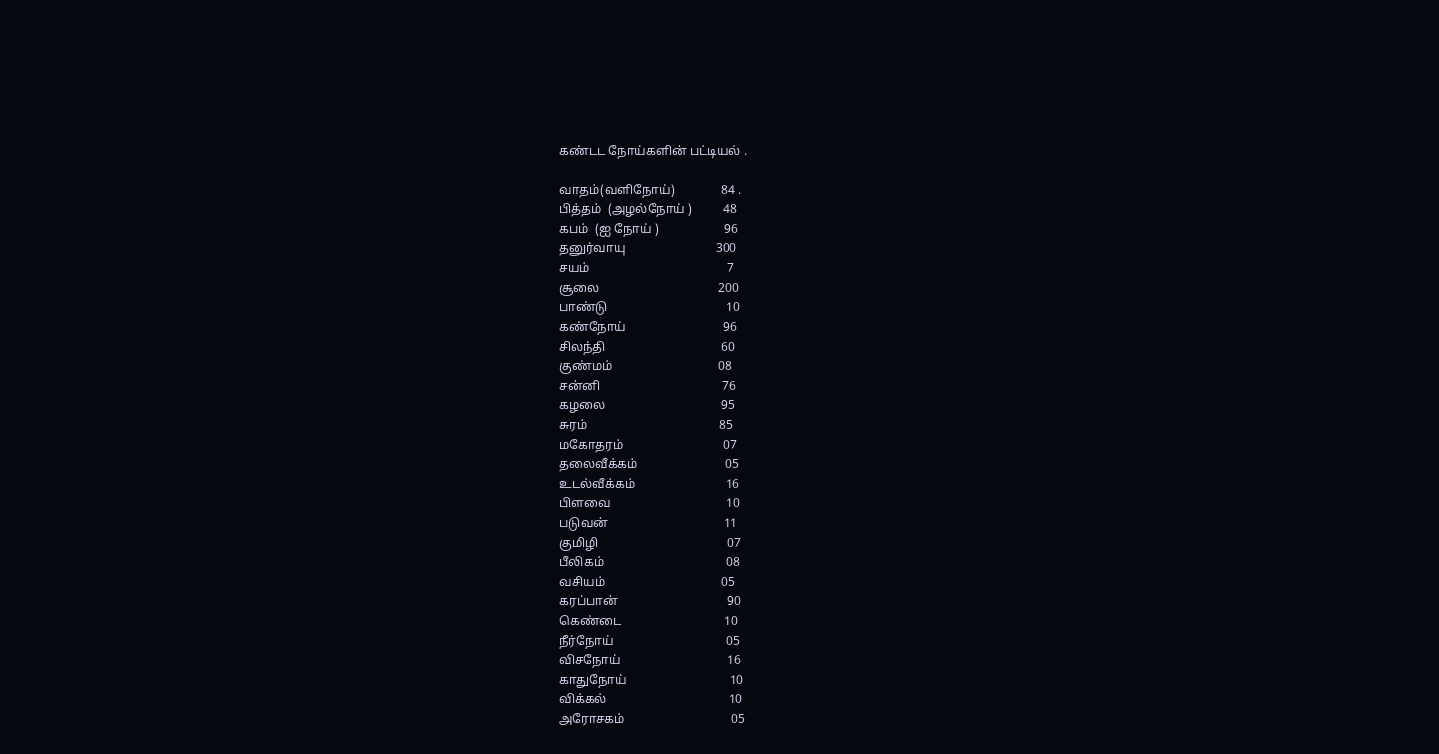கண்டட நோய்களின் பட்டியல் .

வாதம்(வளிநோய்)               84 .
பித்தம்  (அழல்நோய் )          48
கபம்  (ஐ நோய் )                     96
தனுர்வாயு                             300
சயம்                                            7
சூலை                                      200
பாண்டு                                      10
கண்நோய்                               96
சிலந்தி                                     60
குண்மம்                                  08
சன்னி                                       76
கழலை                                     95
சுரம்                                          85
மகோதரம்                                07
தலைவீக்கம்                            05
உடல்வீக்கம்                             16
பிளவை                                     10
படுவன்                                     11
குமிழி                                         07
பீலிகம்                                       08
வசியம்                                     05
கரப்பான்                                   90
கெண்டை                                 10
நீர்நோய்                                    05
விசநோய்                                  16
காதுநோய்                                 10
விக்கல்                                       10
அரோசகம்                                  05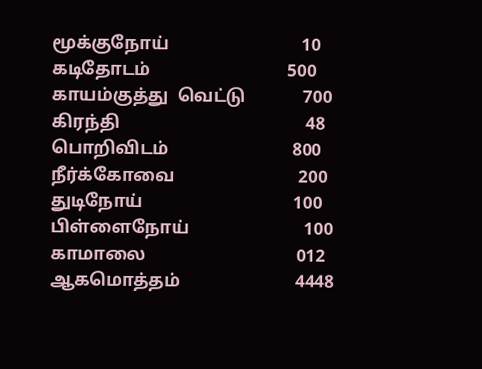மூக்குநோய்                              10
கடிதோடம்                               500
காயம்குத்து  வெட்டு             700
கிரந்தி                                          48
பொறிவிடம்                            800
நீர்க்கோவை                            200
துடிநோய்                                  100
பிள்ளைநோய்                          100
காமாலை                                  012
ஆகமொத்தம்                          4448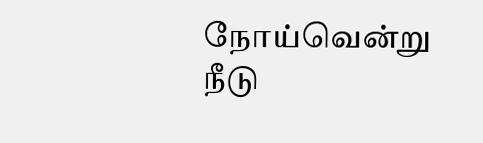நோய்வென்று  நீடு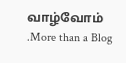வாழ்வோம் .More than a Blog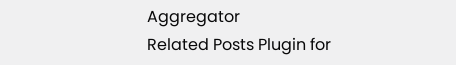Aggregator
Related Posts Plugin for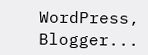WordPress, Blogger...